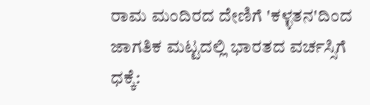ರಾಮ ಮಂದಿರದ ದೇಣಿಗೆ 'ಕಳ್ಳತನ'ದಿಂದ ಜಾಗತಿಕ ಮಟ್ಟದಲ್ಲಿ ಭಾರತದ ವರ್ಚಸ್ಸಿಗೆ ಧಕ್ಕೆ: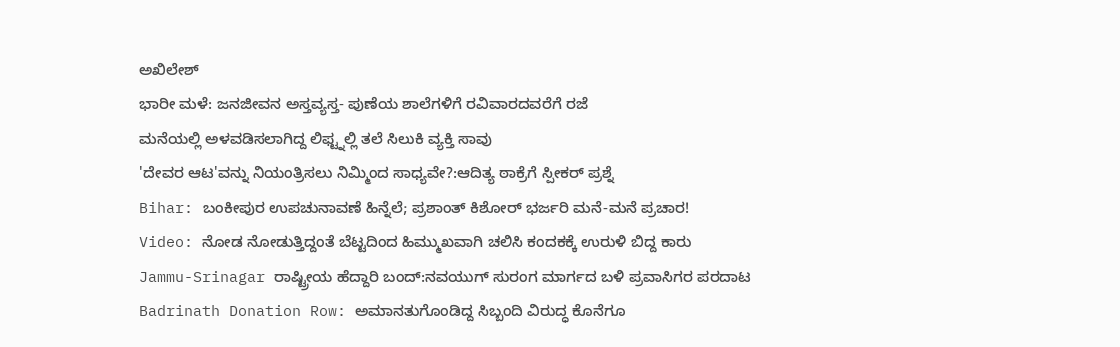ಅಖಿಲೇಶ್
ಭಾರೀ ಮಳೆ: ಜನಜೀವನ ಅಸ್ತವ್ಯಸ್ತ- ಪುಣೆಯ ಶಾಲೆಗಳಿಗೆ ರವಿವಾರದವರೆಗೆ ರಜೆ
ಮನೆಯಲ್ಲಿ ಅಳವಡಿಸಲಾಗಿದ್ದ ಲಿಫ್ಟ್ನಲ್ಲಿ ತಲೆ ಸಿಲುಕಿ ವ್ಯಕ್ತಿ ಸಾವು
'ದೇವರ ಆಟ'ವನ್ನು ನಿಯಂತ್ರಿಸಲು ನಿಮ್ಮಿಂದ ಸಾಧ್ಯವೇ?:ಆದಿತ್ಯ ಠಾಕ್ರೆಗೆ ಸ್ಪೀಕರ್ ಪ್ರಶ್ನೆ
Bihar: ಬಂಕೀಪುರ ಉಪಚುನಾವಣೆ ಹಿನ್ನೆಲೆ; ಪ್ರಶಾಂತ್ ಕಿಶೋರ್ ಭರ್ಜರಿ ಮನೆ-ಮನೆ ಪ್ರಚಾರ!
Video: ನೋಡ ನೋಡುತ್ತಿದ್ದಂತೆ ಬೆಟ್ಟದಿಂದ ಹಿಮ್ಮುಖವಾಗಿ ಚಲಿಸಿ ಕಂದಕಕ್ಕೆ ಉರುಳಿ ಬಿದ್ದ ಕಾರು
Jammu-Srinagar ರಾಷ್ಟ್ರೀಯ ಹೆದ್ದಾರಿ ಬಂದ್:ನವಯುಗ್ ಸುರಂಗ ಮಾರ್ಗದ ಬಳಿ ಪ್ರವಾಸಿಗರ ಪರದಾಟ
Badrinath Donation Row: ಅಮಾನತುಗೊಂಡಿದ್ದ ಸಿಬ್ಬಂದಿ ವಿರುದ್ಧ ಕೊನೆಗೂ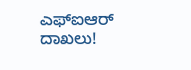ಎಫ್ಐಆರ್ ದಾಖಲು!